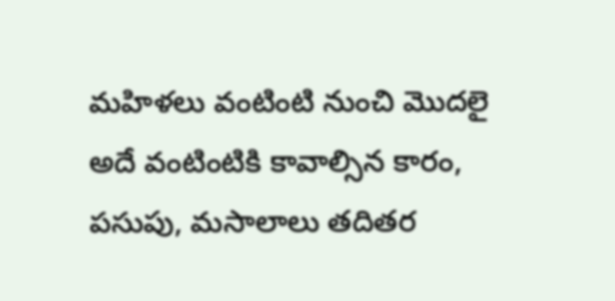మహిళలు వంటింటి నుంచి మొదలై అదే వంటింటికి కావాల్సిన కారం, పసుపు, మసాలాలు తదితర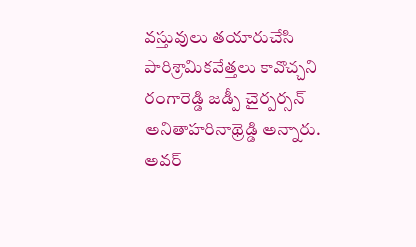వస్తువులు తయారుచేసి పారిశ్రామికవేత్తలు కావొచ్చని రంగారెడ్డి జడ్పీ చైర్పర్సన్ అనితాహరినాథ్రెడ్డి అన్నారు.
అవర్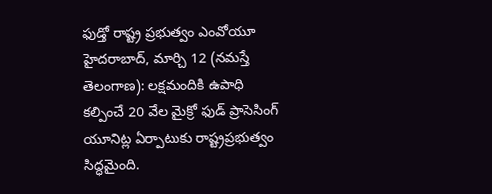ఫుడ్తో రాష్ట్ర ప్రభుత్వం ఎంవోయూ హైదరాబాద్, మార్చి 12 (నమస్తే తెలంగాణ): లక్షమందికి ఉపాధి కల్పించే 20 వేల మైక్రో ఫుడ్ ప్రాసెసింగ్ యూనిట్ల ఏర్పాటుకు రాష్ట్రప్రభుత్వం సిద్ధమైంది.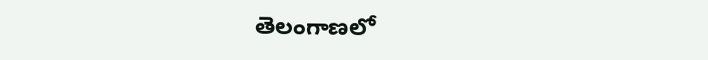తెలంగాణలో